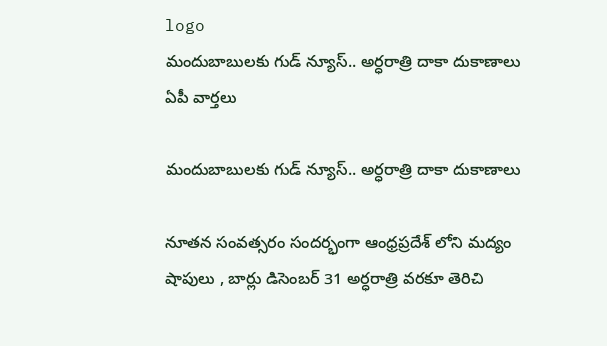logo
మందుబాబులకు గుడ్ న్యూస్.. అర్ధరాత్రి దాకా దుకాణాలు
ఏపీ వార్తలు

మందుబాబులకు గుడ్ న్యూస్.. అర్ధరాత్రి దాకా దుకాణాలు

నూతన సంవత్సరం సందర్భంగా ఆంధ్రప్రదేశ్ లోని మద్యం షాపులు , బార్లు డిసెంబర్ 31 అర్ధరాత్రి వరకూ తెరిచి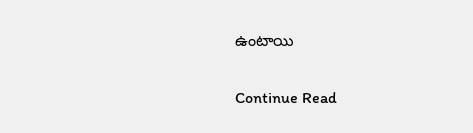ఉంటాయి

Continue Read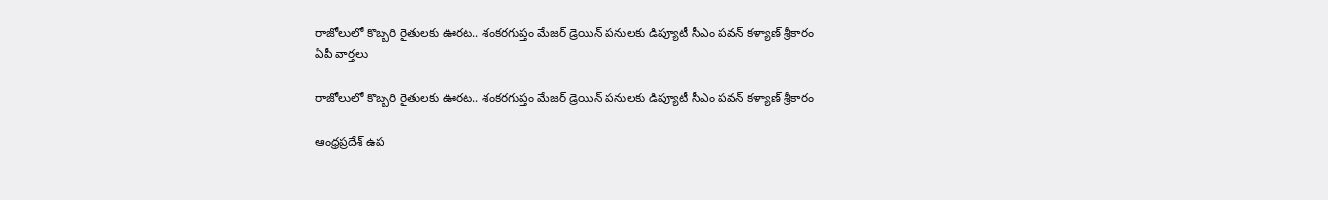రాజోలులో కొబ్బరి రైతులకు ఊరట.. శంకరగుప్తం మేజర్ డ్రెయిన్ పనులకు డిప్యూటీ సీఎం పవన్ కళ్యాణ్ శ్రీకారం
ఏపీ వార్తలు

రాజోలులో కొబ్బరి రైతులకు ఊరట.. శంకరగుప్తం మేజర్ డ్రెయిన్ పనులకు డిప్యూటీ సీఎం పవన్ కళ్యాణ్ శ్రీకారం

ఆంధ్రప్రదేశ్ ఉప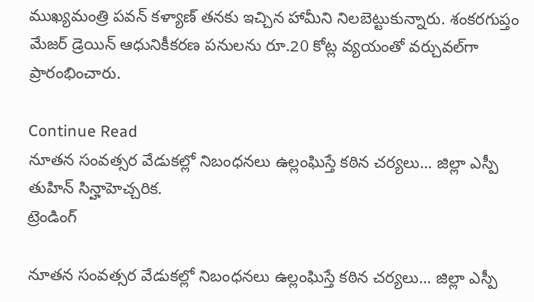ముఖ్యమంత్రి పవన్ కళ్యాణ్ తనకు ఇచ్చిన హామీని నిలబెట్టుకున్నారు. శంకరగుప్తం మేజర్ డ్రెయిన్ ఆధునికీకరణ పనులను రూ.20 కోట్ల వ్యయంతో వర్చువల్‌గా ప్రారంభించారు.

Continue Read
నూతన సంవత్సర వేడుకల్లో నిబంధనలు ఉల్లంఘిస్తే కఠిన చర్యలు... జిల్లా ఎస్పీ తుహిన్ సిన్హాహెచ్చరిక.
ట్రెండింగ్

నూతన సంవత్సర వేడుకల్లో నిబంధనలు ఉల్లంఘిస్తే కఠిన చర్యలు... జిల్లా ఎస్పీ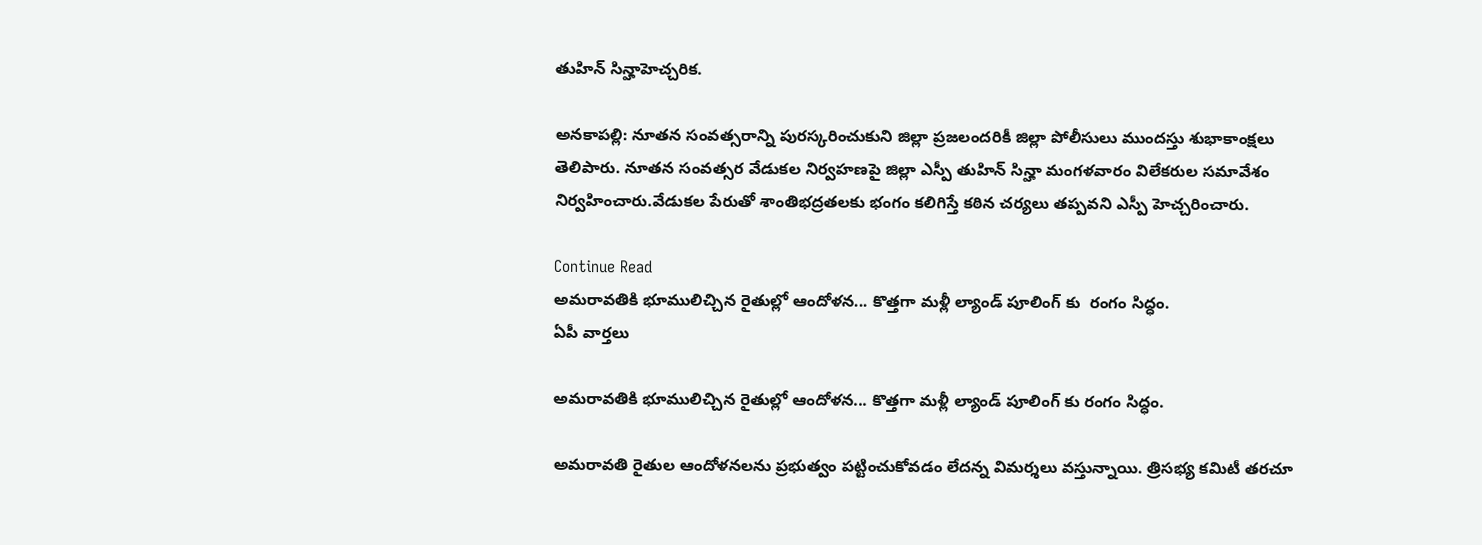తుహిన్ సిన్హాహెచ్చరిక.

అనకాపల్లి: నూతన సంవత్సరాన్ని పురస్కరించుకుని జిల్లా ప్రజలందరికీ జిల్లా పోలీసులు ముందస్తు శుభాకాంక్షలు తెలిపారు. నూతన సంవత్సర వేడుకల నిర్వహణపై జిల్లా ఎస్పీ తుహిన్ సిన్హా మంగళవారం విలేకరుల సమావేశం నిర్వహించారు.వేడుకల పేరుతో శాంతిభద్రతలకు భంగం కలిగిస్తే కఠిన చర్యలు తప్పవని ఎస్పీ హెచ్చరించారు.

Continue Read
అమరావతికి భూములిచ్చిన రైతుల్లో ఆందోళన... కొత్తగా మళ్లీ ల్యాండ్ పూలింగ్ కు  రంగం సిద్ధం.
ఏపీ వార్తలు

అమరావతికి భూములిచ్చిన రైతుల్లో ఆందోళన... కొత్తగా మళ్లీ ల్యాండ్ పూలింగ్ కు రంగం సిద్ధం.

అమరావతి రైతుల ఆందోళనలను ప్రభుత్వం పట్టించుకోవడం లేదన్న విమర్శలు వస్తున్నాయి. త్రిసభ్య కమిటీ తరచూ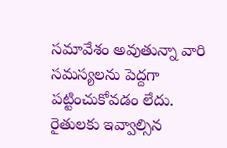సమావేశం అవుతున్నా వారి సమస్యలను పెద్దగా పట్టించుకోవడం లేదు. రైతులకు ఇవ్వాల్సిన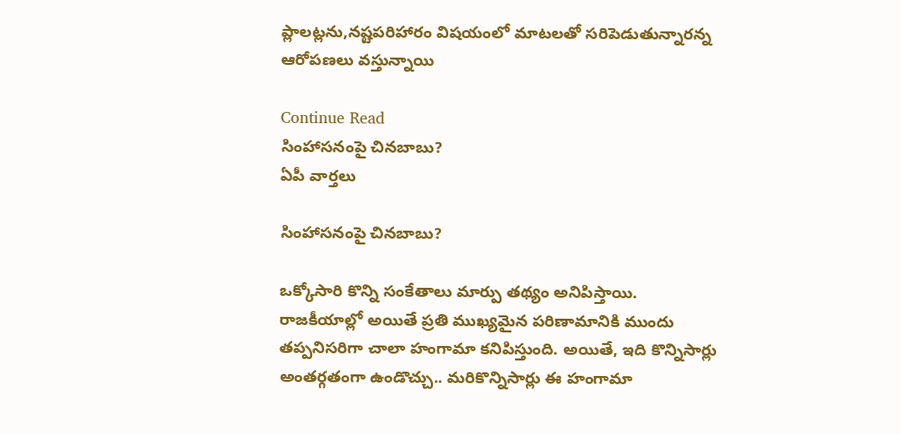ప్లాలట్లను,నష్టపరిహారం విషయంలో మాటలతో సరిపెడుతున్నారన్న ఆరోపణలు వస్తున్నాయి

Continue Read
సింహాసనంపై చినబాబు?
ఏపీ వార్తలు

సింహాసనంపై చినబాబు?

ఒక్కోసారి కొన్ని సంకేతాలు మార్పు తథ్యం అనిపిస్తాయి. రాజకీయాల్లో అయితే ప్రతి ముఖ్యమైన పరిణామానికి ముందు తప్పనిసరిగా చాలా హంగామా కనిపిస్తుంది. అయితే, ఇది కొన్నిసార్లు అంతర్గతంగా ఉండొచ్చు.. మరికొన్నిసార్లు ఈ హంగామా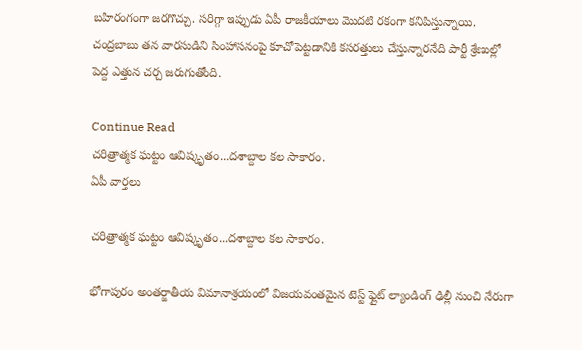బహిరంగంగా జరగొచ్చు. సరిగ్గా ఇప్పుడు ఏపీ రాజకీయాలు మొదటి రకంగా కనిపిస్తున్నాయి. చంద్రబాబు తన వారసుడిని సింహాసనంపై కూచోపెట్టడానికి కసరత్తులు చేస్తున్నారనేది పార్టీ శ్రేణుల్లో పెద్ద ఎత్తున చర్చ జరుగుతోంది.

Continue Read
చరిత్రాత్మక ఘట్టం ఆవిష్కృతం...దశాబ్దాల కల సాకారం.
ఏపీ వార్తలు

చరిత్రాత్మక ఘట్టం ఆవిష్కృతం...దశాబ్దాల కల సాకారం.

భోగాపురం అంతర్జాతీయ విమానాశ్రయంలో విజయవంతమైన టెస్ట్ ఫ్లైట్ ల్యాండింగ్ ఢిల్లీ నుంచి నేరుగా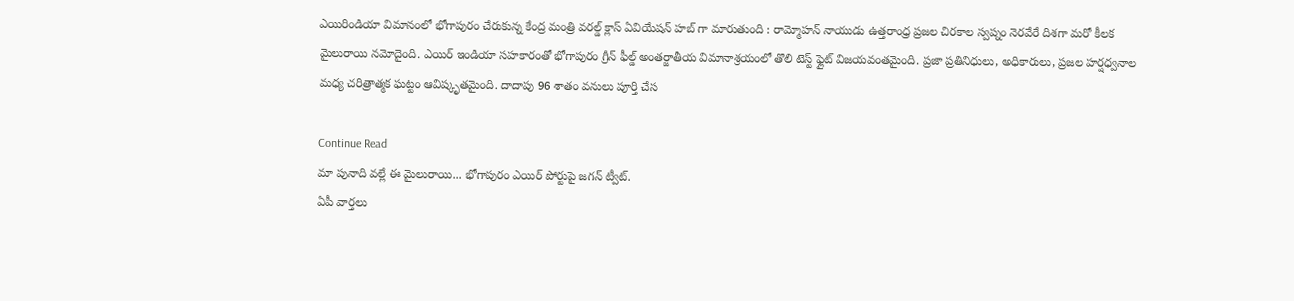ఎయిరిండియా విమానంలో భోగాపురం చేరుకున్న కేంద్ర మంత్రి వరల్డ్ క్లాస్ ఏవియేషన్ హబ్ గా మారుతుంది : రామ్మోహన్ నాయుడు ఉత్తరాంధ్ర ప్రజల చిరకాల స్వప్నం నెరవేరే దిశగా మరో కీలక మైలురాయి నమోదైంది. ఎయిర్ ఇండియా సహకారంతో భోగాపురం గ్రీన్ ఫీల్డ్ అంతర్జాతీయ విమానాశ్రయంలో తొలి టెస్ట్ ఫ్లైట్ విజయవంతమైంది. ప్రజా ప్రతినిధులు, అధికారులు, ప్రజల హర్షధ్వనాల మధ్య చరిత్రాత్మక ఘట్టం ఆవిష్కృతమైంది. దాదాపు 96 శాతం వనులు పూర్తి చేస

Continue Read
మా పునాది వల్లే ఈ మైలురాయి... భోగాపురం ఎయిర్ పోర్టుపై జగన్ ట్వీట్.
ఏపీ వార్తలు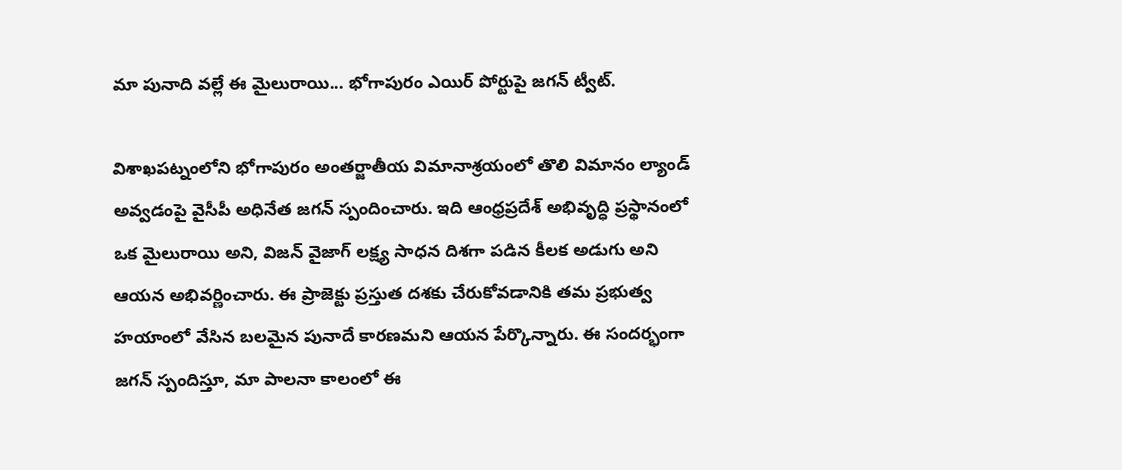మా పునాది వల్లే ఈ మైలురాయి... భోగాపురం ఎయిర్ పోర్టుపై జగన్ ట్వీట్.

విశాఖపట్నంలోని భోగాపురం అంతర్జాతీయ విమానాశ్రయంలో తొలి విమానం ల్యాండ్ అవ్వడంపై వైసీపీ అధినేత జగన్ స్పందించారు. ఇది ఆంధ్రప్రదేశ్ అభివృద్ధి ప్రస్థానంలో ఒక మైలురాయి అని, విజన్ వైజాగ్ లక్ష్య సాధన దిశగా పడిన కీలక అడుగు అని ఆయన అభివర్ణించారు. ఈ ప్రాజెక్టు ప్రస్తుత దశకు చేరుకోవడానికి తమ ప్రభుత్వ హయాంలో వేసిన బలమైన పునాదే కారణమని ఆయన పేర్కొన్నారు. ఈ సందర్భంగా జగన్ స్పందిస్తూ, మా పాలనా కాలంలో ఈ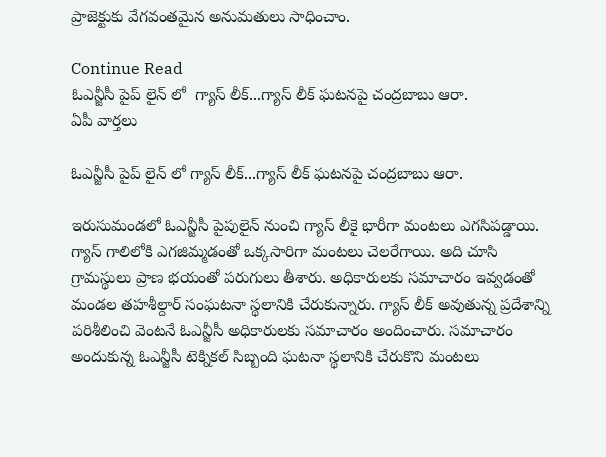ప్రాజెక్టుకు వేగవంతమైన అనుమతులు సాధించాం.

Continue Read
ఓఎన్జీసీ పైప్ లైన్ లో  గ్యాస్ లీక్...గ్యాస్ లీక్ ఘటనపై చంద్రబాబు ఆరా.
ఏపీ వార్తలు

ఓఎన్జీసీ పైప్ లైన్ లో గ్యాస్ లీక్...గ్యాస్ లీక్ ఘటనపై చంద్రబాబు ఆరా.

ఇరుసుమండలో ఓఎన్జీసీ పైపులైన్ నుంచి గ్యాస్ లీకై భారీగా మంటలు ఎగసిపడ్డాయి. గ్యాస్ గాలిలోకి ఎగజిమ్మడంతో ఒక్కసారిగా మంటలు చెలరేగాయి. అది చూసి గ్రామస్థులు ప్రాణ భయంతో పరుగులు తీశారు. అధికారులకు సమాచారం ఇవ్వడంతో మండల తహశీల్దార్ సంఘటనా స్థలానికి చేరుకున్నారు. గ్యాస్ లీక్ అవుతున్న ప్రదేశాన్ని పరిశీలించి వెంటనే ఓఎన్జీసీ అధికారులకు సమాచారం అందించారు. సమాచారం అందుకున్న ఓఎన్జీసీ టెక్నికల్ సిబ్బంది ఘటనా స్థలానికి చేరుకొని మంటలు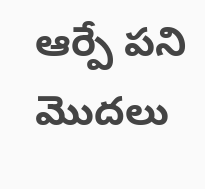ఆర్పే పని మొదలు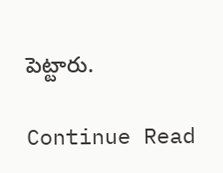పెట్టారు.

Continue Read